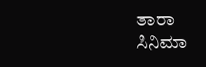ತಾರಾ
ಸಿನಿಮಾ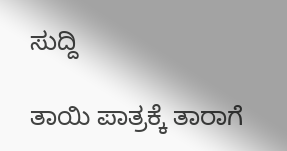ಸುದ್ದಿ

ತಾಯಿ ಪಾತ್ರಕ್ಕೆ ತಾರಾಗೆ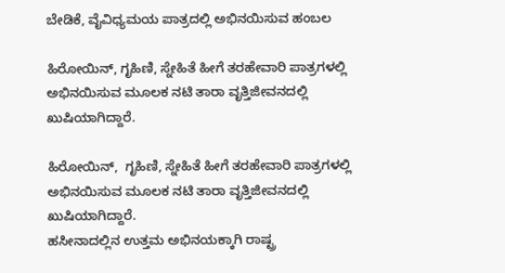ಬೇಡಿಕೆ, ವೈವಿಧ್ಯಮಯ ಪಾತ್ರದಲ್ಲಿ ಅಭಿನಯಿಸುವ ಹಂಬಲ

ಹಿರೋಯಿನ್, ಗೃಹಿಣಿ, ಸ್ನೇಹಿತೆ ಹೀಗೆ ತರಹೇವಾರಿ ಪಾತ್ರಗಳಲ್ಲಿ ಅಭಿನಯಿಸುವ ಮೂಲಕ ನಟಿ ತಾರಾ ವೃತ್ತಿಜೀವನದಲ್ಲಿ ಖುಷಿಯಾಗಿದ್ದಾರೆ.

ಹಿರೋಯಿನ್,  ಗೃಹಿಣಿ, ಸ್ನೇಹಿತೆ ಹೀಗೆ ತರಹೇವಾರಿ ಪಾತ್ರಗಳಲ್ಲಿ ಅಭಿನಯಿಸುವ ಮೂಲಕ ನಟಿ ತಾರಾ ವೃತ್ತಿಜೀವನದಲ್ಲಿ ಖುಷಿಯಾಗಿದ್ದಾರೆ.
ಹಸೀನಾದಲ್ಲಿನ ಉತ್ತಮ ಅಭಿನಯಕ್ಕಾಗಿ ರಾಷ್ಟ್ರ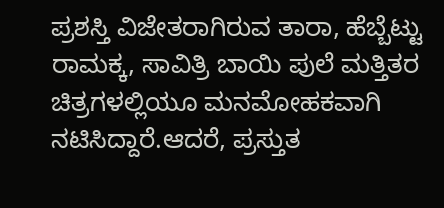ಪ್ರಶಸ್ತಿ ವಿಜೇತರಾಗಿರುವ ತಾರಾ, ಹೆಬ್ಬೆಟ್ಟು ರಾಮಕ್ಕ, ಸಾವಿತ್ರಿ ಬಾಯಿ ಪುಲೆ ಮತ್ತಿತರ ಚಿತ್ರಗಳಲ್ಲಿಯೂ ಮನಮೋಹಕವಾಗಿ ನಟಿಸಿದ್ದಾರೆ.ಆದರೆ, ಪ್ರಸ್ತುತ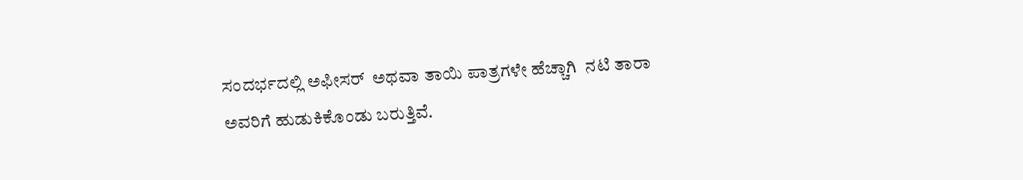ಸಂದರ್ಭದಲ್ಲಿ ಅಫೀಸರ್  ಅಥವಾ ತಾಯಿ ಪಾತ್ರಗಳೇ ಹೆಚ್ಚಾಗಿ  ನಟಿ ತಾರಾ ಅವರಿಗೆ ಹುಡುಕಿಕೊಂಡು ಬರುತ್ತಿವೆ.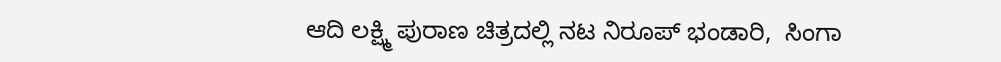ಆದಿ ಲಕ್ಷ್ಮಿ ಪುರಾಣ ಚಿತ್ರದಲ್ಲಿ ನಟ ನಿರೂಪ್ ಭಂಡಾರಿ,  ಸಿಂಗಾ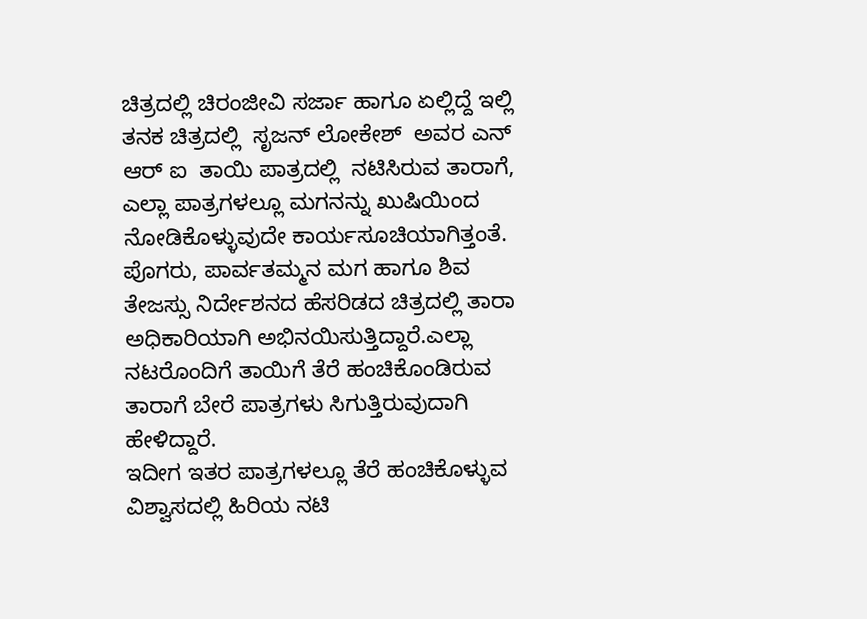ಚಿತ್ರದಲ್ಲಿ ಚಿರಂಜೀವಿ ಸರ್ಜಾ ಹಾಗೂ ಏಲ್ಲಿದ್ದೆ ಇಲ್ಲಿ ತನಕ ಚಿತ್ರದಲ್ಲಿ  ಸೃಜನ್ ಲೋಕೇಶ್  ಅವರ ಎನ್ ಆರ್ ಐ  ತಾಯಿ ಪಾತ್ರದಲ್ಲಿ  ನಟಿಸಿರುವ ತಾರಾಗೆ, ಎಲ್ಲಾ ಪಾತ್ರಗಳಲ್ಲೂ ಮಗನನ್ನು ಖುಷಿಯಿಂದ ನೋಡಿಕೊಳ್ಳುವುದೇ ಕಾರ್ಯಸೂಚಿಯಾಗಿತ್ತಂತೆ.
ಪೊಗರು, ಪಾರ್ವತಮ್ಮನ ಮಗ ಹಾಗೂ ಶಿವ ತೇಜಸ್ಸು ನಿರ್ದೇಶನದ ಹೆಸರಿಡದ ಚಿತ್ರದಲ್ಲಿ ತಾರಾ ಅಧಿಕಾರಿಯಾಗಿ ಅಭಿನಯಿಸುತ್ತಿದ್ದಾರೆ.ಎಲ್ಲಾ ನಟರೊಂದಿಗೆ ತಾಯಿಗೆ ತೆರೆ ಹಂಚಿಕೊಂಡಿರುವ ತಾರಾಗೆ ಬೇರೆ ಪಾತ್ರಗಳು ಸಿಗುತ್ತಿರುವುದಾಗಿ ಹೇಳಿದ್ದಾರೆ.
ಇದೀಗ ಇತರ ಪಾತ್ರಗಳಲ್ಲೂ ತೆರೆ ಹಂಚಿಕೊಳ್ಳುವ ವಿಶ್ವಾಸದಲ್ಲಿ ಹಿರಿಯ ನಟಿ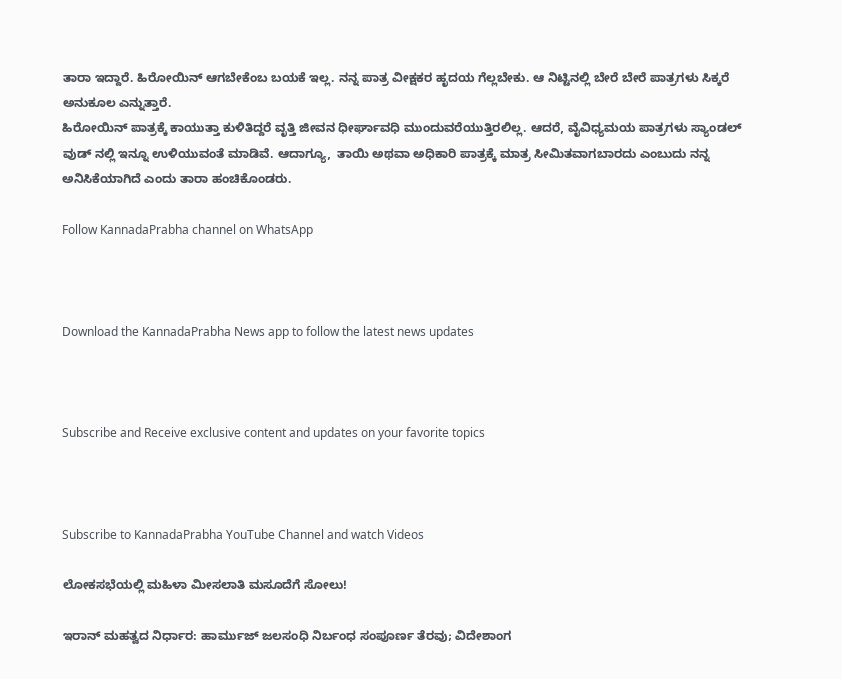ತಾರಾ ಇದ್ದಾರೆ. ಹಿರೋಯಿನ್ ಆಗಬೇಕೆಂಬ ಬಯಕೆ ಇಲ್ಲ. ನನ್ನ ಪಾತ್ರ ವೀಕ್ಷಕರ ಹೃದಯ ಗೆಲ್ಲಬೇಕು. ಆ ನಿಟ್ಟಿನಲ್ಲಿ ಬೇರೆ ಬೇರೆ ಪಾತ್ರಗಳು ಸಿಕ್ಕರೆ ಅನುಕೂಲ ಎನ್ನುತ್ತಾರೆ.
ಹಿರೋಯಿನ್ ಪಾತ್ರಕ್ಕೆ ಕಾಯುತ್ತಾ ಕುಳಿತಿದ್ದರೆ ವೃತ್ತಿ ಜೀವನ ಧೀರ್ಘಾವಧಿ ಮುಂದುವರೆಯುತ್ತಿರಲಿಲ್ಲ. ಆದರೆ, ವೈವಿಧ್ಯಮಯ ಪಾತ್ರಗಳು ಸ್ಯಾಂಡಲ್ ವುಡ್ ನಲ್ಲಿ ಇನ್ನೂ ಉಳಿಯುವಂತೆ ಮಾಡಿವೆ. ಆದಾಗ್ಯೂ,  ತಾಯಿ ಅಥವಾ ಅಧಿಕಾರಿ ಪಾತ್ರಕ್ಕೆ ಮಾತ್ರ ಸೀಮಿತವಾಗಬಾರದು ಎಂಬುದು ನನ್ನ ಅನಿಸಿಕೆಯಾಗಿದೆ ಎಂದು ತಾರಾ ಹಂಚಿಕೊಂಡರು.

Follow KannadaPrabha channel on WhatsApp



Download the KannadaPrabha News app to follow the latest news updates



Subscribe and Receive exclusive content and updates on your favorite topics



Subscribe to KannadaPrabha YouTube Channel and watch Videos

ಲೋಕಸಭೆಯಲ್ಲಿ ಮಹಿಳಾ ಮೀಸಲಾತಿ ಮಸೂದೆಗೆ ಸೋಲು!

ಇರಾನ್ ಮಹತ್ವದ ನಿರ್ಧಾರ: ಹಾರ್ಮುಜ್ ಜಲಸಂಧಿ ನಿರ್ಬಂಧ ಸಂಪೂರ್ಣ ತೆರವು; ವಿದೇಶಾಂಗ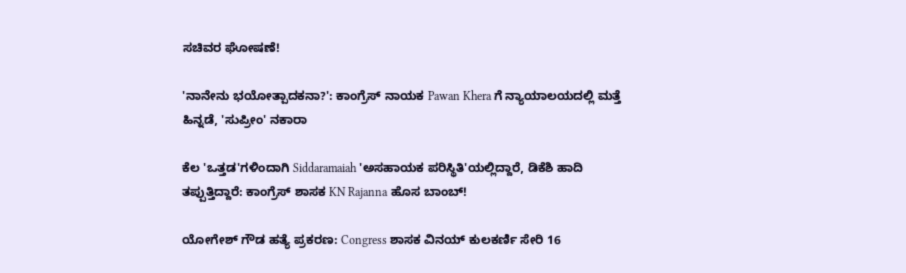ಸಚಿವರ ಘೋಷಣೆ!

'ನಾನೇನು ಭಯೋತ್ಪಾದಕನಾ?': ಕಾಂಗ್ರೆಸ್ ನಾಯಕ Pawan Khera ಗೆ ನ್ಯಾಯಾಲಯದಲ್ಲಿ ಮತ್ತೆ ಹಿನ್ನಡೆ, 'ಸುಪ್ರೀಂ' ನಕಾರಾ

ಕೆಲ 'ಒತ್ತಡ'ಗಳಿಂದಾಗಿ Siddaramaiah 'ಅಸಹಾಯಕ ಪರಿಸ್ಥಿತಿ'ಯಲ್ಲಿದ್ದಾರೆ, ಡಿಕೆಶಿ ಹಾದಿ ತಪ್ಪುತ್ತಿದ್ದಾರೆ: ಕಾಂಗ್ರೆಸ್ ಶಾಸಕ KN Rajanna ಹೊಸ ಬಾಂಬ್!

ಯೋಗೇಶ್ ಗೌಡ ಹತ್ಯೆ ಪ್ರಕರಣ: Congress ಶಾಸಕ ವಿನಯ್ ಕುಲಕರ್ಣಿ ಸೇರಿ 16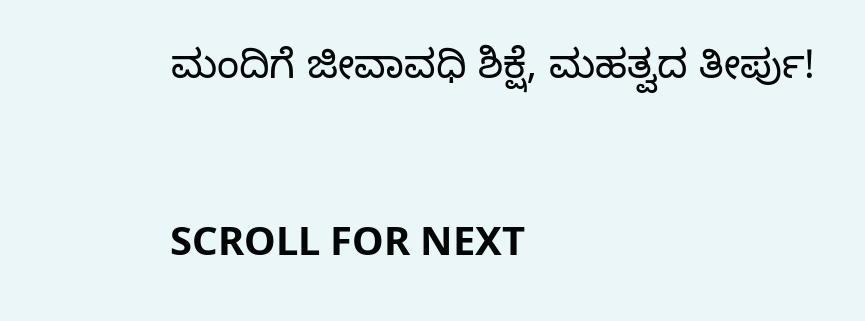ಮಂದಿಗೆ ಜೀವಾವಧಿ ಶಿಕ್ಷೆ, ಮಹತ್ವದ ತೀರ್ಪು!

SCROLL FOR NEXT